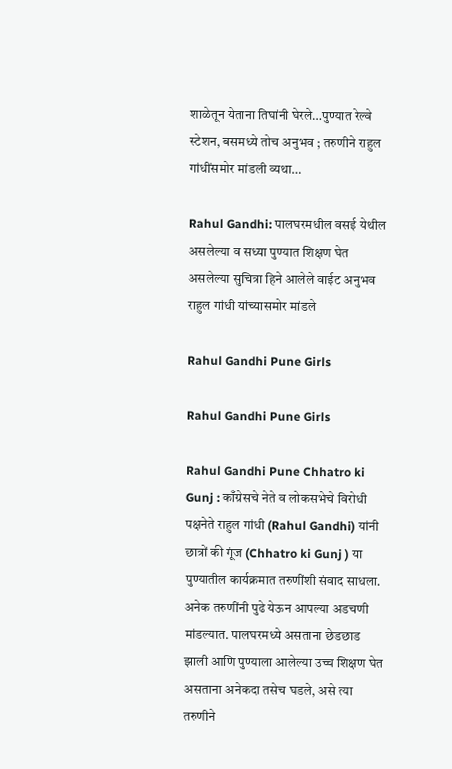शाळेतून येताना तिघांनी घेरले…पुण्यात रेल्वे स्टेशन, बसमध्ये तोच अनुभव ; तरुणीने राहुल गांधींसमोर मांडली व्यथा…

Rahul Gandhi: पालघरमधील वसई येथील असलेल्या व सध्या पुण्यात शिक्षण घेत असलेल्या सुचित्रा हिने आलेले वाईट अनुभव राहुल गांधी यांच्यासमोर मांडले

Rahul Gandhi Pune Girls

Rahul Gandhi Pune Girls

Rahul Gandhi Pune Chhatro ki Gunj : काँग्रेसचे नेते व लोकसभेचे विरोधी पक्षनेते राहुल गांधी (Rahul Gandhi) यांनी छात्रों की गूंज (Chhatro ki Gunj ) या पुण्यातील कार्यक्रमात तरुणींशी संवाद साधला. अनेक तरुणींनी पुढे येऊन आपल्या अडचणी मांडल्यात. पालघरमध्ये असताना छेडछाड झाली आणि पुण्याला आलेल्या उच्च शिक्षण घेत असताना अनेकदा तसेच घडले, असे त्या तरुणीने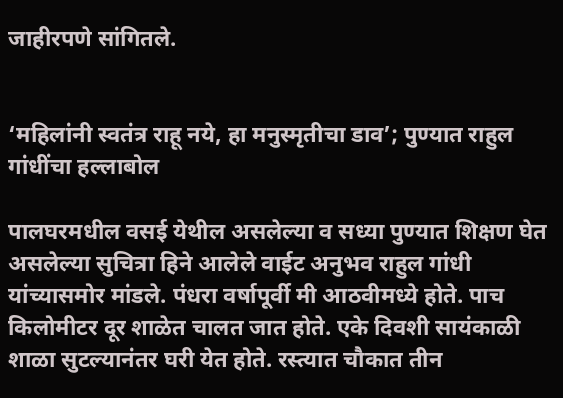जाहीरपणे सांगितले.


‘महिलांनी स्वतंत्र राहू नये, हा मनुस्मृतीचा डाव’; पुण्यात राहुल गांधींचा हल्लाबोल

पालघरमधील वसई येथील असलेल्या व सध्या पुण्यात शिक्षण घेत असलेल्या सुचित्रा हिने आलेले वाईट अनुभव राहुल गांधी यांच्यासमोर मांडले. पंधरा वर्षापूर्वी मी आठवीमध्ये होते. पाच किलोमीटर दूर शाळेत चालत जात होते. एके दिवशी सायंकाळी शाळा सुटल्यानंतर घरी येत होते. रस्त्यात चौकात तीन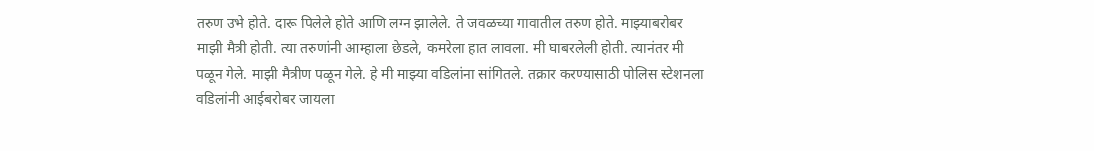तरुण उभे होते. दारू पिलेले होते आणि लग्न झालेले. ते जवळच्या गावातील तरुण होते. माझ्याबरोबर माझी मैत्री होती. त्या तरुणांनी आम्हाला छेडले, कमरेला हात लावला. मी घाबरलेली होती. त्यानंतर मी पळून गेले. माझी मैत्रीण पळून गेले. हे मी माझ्या वडिलांना सांगितले. तक्रार करण्यासाठी पोलिस स्टेशनला वडिलांनी आईबरोबर जायला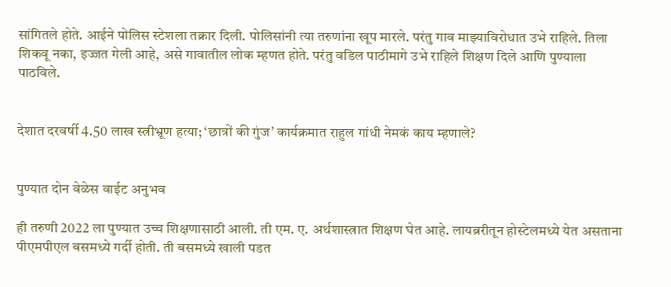सांगितले होते. आईने पोलिस स्टेशला तक्रार दिली. पोलिसांनी त्या तरुणांना खूप मारले. परंतु गाव माझ्याविरोधात उभे राहिले. तिला शिकवू नका, इज्जत गेली आहे, असे गावातील लोक म्हणत होते. परंतु वडिल पाठीमागे उभे राहिले शिक्षण दिले आणि पुण्याला पाठविले.


देशात दरवर्षी 4.50 लाख स्त्रीभ्रूण हत्या; ‘छात्रों की गुंज’ कार्यक्रमात राहुल गांधी नेमकं काय म्हणाले?


पुण्यात दोन वेळेस वाईट अनुभव

ही तरुणी 2022 ला पुण्यात उच्च शिक्षणासाठी आली. ती एम. ए. अर्थशास्त्रात शिक्षण घेत आहे. लायब्ररीतून होस्टेलमध्ये येत असताना पीएमपीएल बसमध्ये गर्दी होती. ती बसमध्ये खाली पडत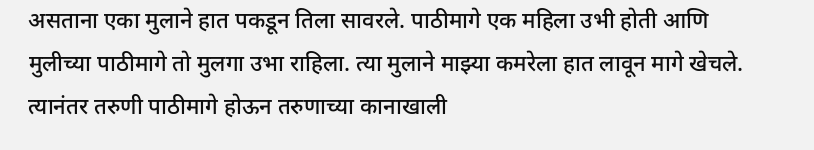असताना एका मुलाने हात पकडून तिला सावरले. पाठीमागे एक महिला उभी होती आणि मुलीच्या पाठीमागे तो मुलगा उभा राहिला. त्या मुलाने माझ्या कमरेला हात लावून मागे खेचले. त्यानंतर तरुणी पाठीमागे होऊन तरुणाच्या कानाखाली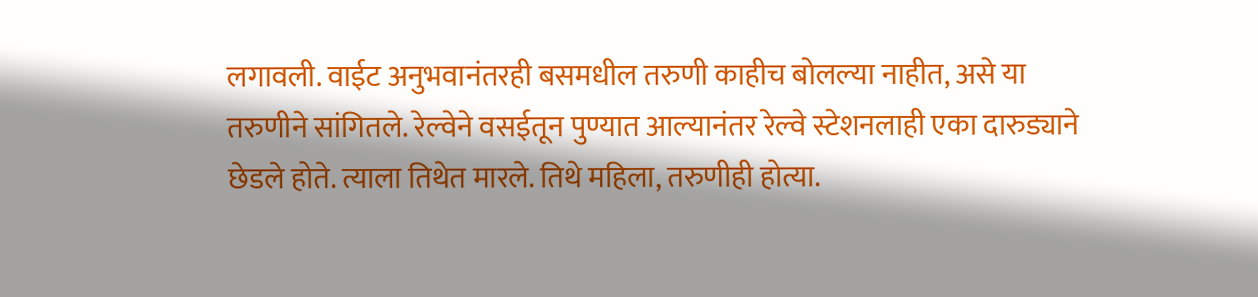लगावली. वाईट अनुभवानंतरही बसमधील तरुणी काहीच बोलल्या नाहीत, असे या तरुणीने सांगितले. रेल्वेने वसईतून पुण्यात आल्यानंतर रेल्वे स्टेशनलाही एका दारुड्याने छेडले होते. त्याला तिथेत मारले. तिथे महिला, तरुणीही होत्या.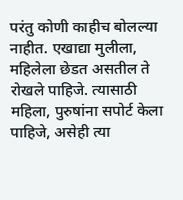परंतु कोणी काहीच बोलल्या नाहीत. एखाद्या मुलीला, महिलेला छेडत असतील ते रोखले पाहिजे. त्यासाठी महिला, पुरुषांना सपोर्ट केला पाहिजे, असेही त्या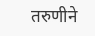तरुणीने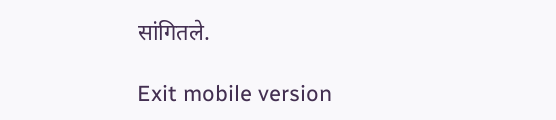सांगितले.

Exit mobile version